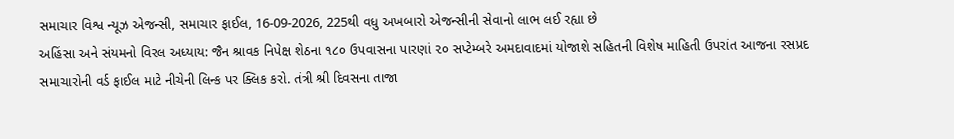સમાચાર વિશ્વ ન્યૂઝ એજન્સી, સમાચાર ફાઈલ, 16-09-2026, 225થી વધુ અખબારો એજન્સીની સેવાનો લાભ લઈ રહ્યા છે
અહિંસા અને સંયમનો વિરલ અધ્યાય: જૈન શ્રાવક નિપેક્ષ શેઠના ૧૮૦ ઉપવાસના પારણાં ૨૦ સપ્ટેમ્બરે અમદાવાદમાં યોજાશે સહિતની વિશેષ માહિતી ઉપરાંત આજના રસપ્રદ સમાચારોની વર્ડ ફાઈલ માટે નીચેની લિન્ક પર ક્લિક કરો. તંત્રી શ્રી દિવસના તાજા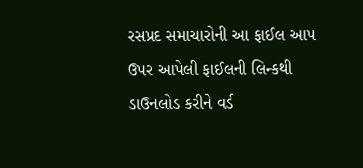રસપ્રદ સમાચારોની આ ફાઈલ આપ ઉપર આપેલી ફાઈલની લિન્કથી ડાઉનલોડ કરીને વર્ડ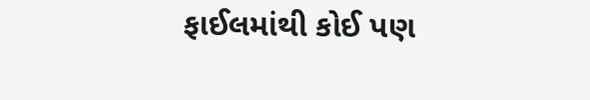ફાઈલમાંથી કોઈ પણ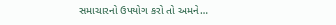સમાચારનો ઉપયોગ કરો તો અમને…